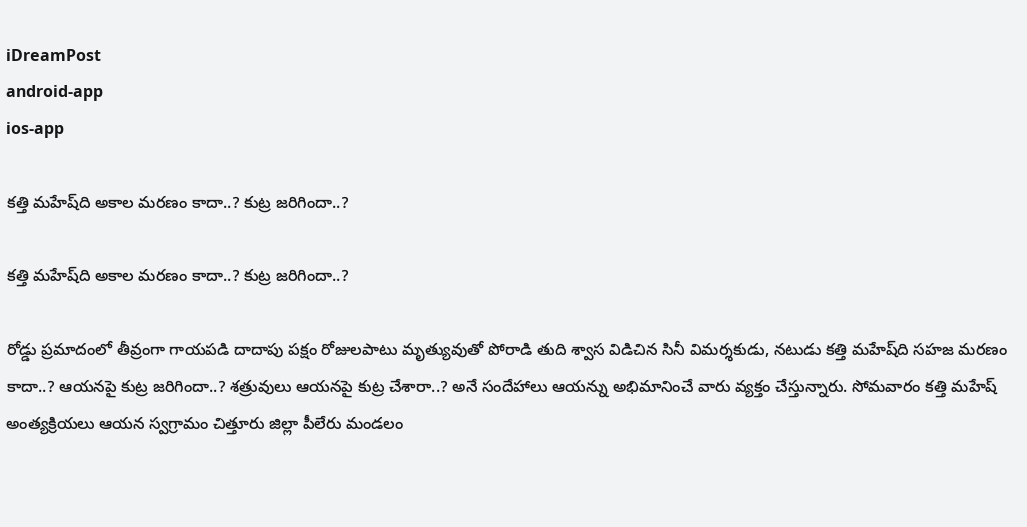iDreamPost
android-app
ios-app

కత్తి మహేష్‌ది అకాల మరణం కాదా..? కుట్ర జరిగిందా..?

కత్తి మహేష్‌ది అకాల మరణం కాదా..? కుట్ర జరిగిందా..?

రోడ్డు ప్రమాదంలో తీవ్రంగా గాయపడి దాదాపు పక్షం రోజులపాటు మృత్యువుతో పోరాడి తుది శ్వాస విడిచిన సినీ విమర్శకుడు, నటుడు కత్తి మహేష్‌ది సహజ మరణం కాదా..? ఆయనపై కుట్ర జరిగిందా..? శత్రువులు ఆయనపై కుట్ర చేశారా..? అనే సందేహాలు ఆయన్ను అభిమానించే వారు వ్యక్తం చేస్తున్నారు. సోమవారం కత్తి మహేష్‌ అంత్యక్రియలు ఆయన స్వగ్రామం చిత్తూరు జిల్లా పీలేరు మండలం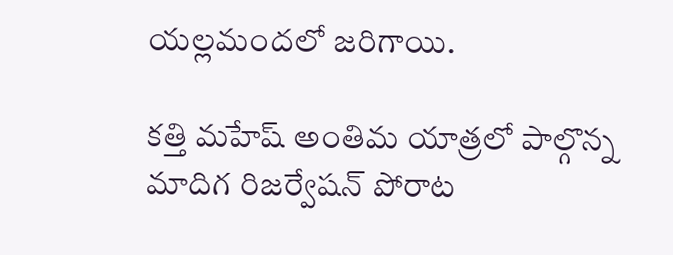యల్లమందలో జరిగాయి.

కత్తి మహేష్‌ అంతిమ యాత్రలో పాల్గొన్న మాదిగ రిజర్వేషన్‌ పోరాట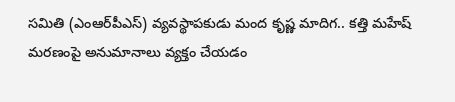సమితి (ఎంఆర్‌పీఎస్‌) వ్యవస్థాపకుడు మంద కృష్ణ మాదిగ.. కత్తి మహేష్‌ మరణంపై అనుమానాలు వ్యక్తం చేయడం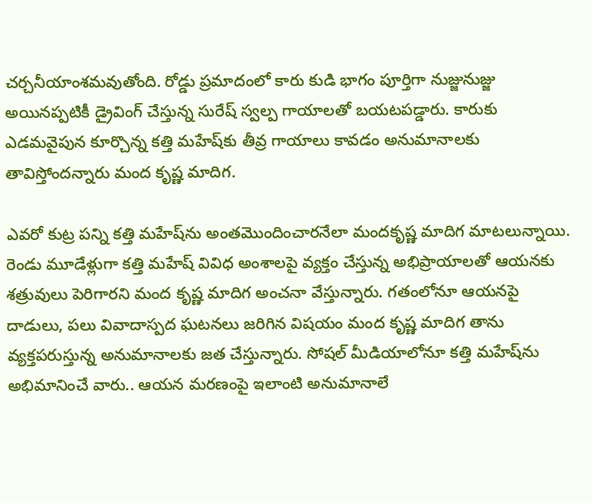చర్చనీయాంశమవుతోంది. రోడ్డు ప్రమాదంలో కారు కుడి భాగం పూర్తిగా నుజ్జునుజ్జు అయినప్పటికీ డ్రైవింగ్‌ చేస్తున్న సురేష్‌ స్వల్ప గాయాలతో బయటపడ్డారు. కారుకు ఎడమవైపున కూర్చొన్న కత్తి మహేష్‌కు తీవ్ర గాయాలు కావడం అనుమానాలకు తావిస్తోందన్నారు మంద కృష్ణ మాదిగ.

ఎవరో కుట్ర పన్ని కత్తి మహేష్‌ను అంతమొందించారనేలా మందకృష్ణ మాదిగ మాటలున్నాయి. రెండు మూడేళ్లుగా కత్తి మహేష్‌ వివిధ అంశాలపై వ్యక్తం చేస్తున్న అభిప్రాయాలతో ఆయనకు శత్రువులు పెరిగారని మంద కృష్ణ మాదిగ అంచనా వేస్తున్నారు. గతంలోనూ ఆయనపై దాడులు, పలు వివాదాస్పద ఘటనలు జరిగిన విషయం మంద కృష్ణ మాదిగ తాను వ్యక్తపరుస్తున్న అనుమానాలకు జత చేస్తున్నారు. సోషల్‌ మీడియాలోనూ కత్తి మహేష్‌ను అభిమానించే వారు.. ఆయన మరణంపై ఇలాంటి అనుమానాలే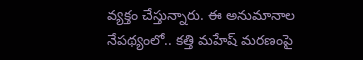వ్యక్తం చేస్తున్నారు. ఈ అనుమానాల నేపథ్యంలో.. కత్తి మహేష్‌ మరణంపై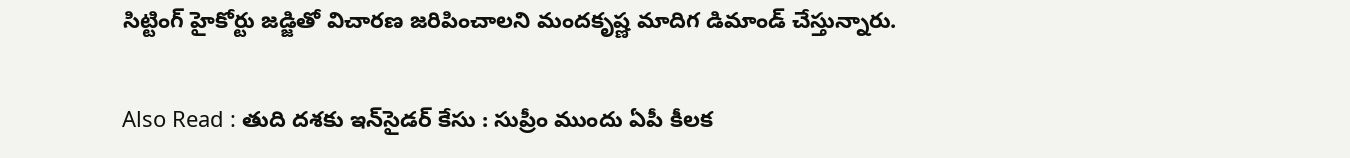సిట్టింగ్‌ హైకోర్టు జడ్జితో విచారణ జరిపించాలని మందకృష్ణ మాదిగ డిమాండ్‌ చేస్తున్నారు.

Also Read : తుది దశకు ఇన్‌సైడర్‌ కేసు : సుప్రీం ముందు ఏపీ కీలక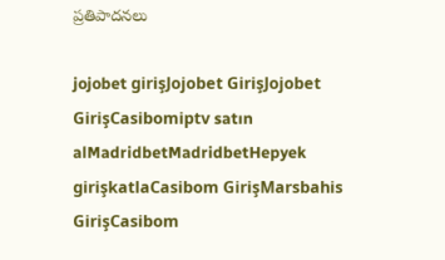ప్రతిపాదనలు

jojobet girişJojobet GirişJojobet GirişCasibomiptv satın alMadridbetMadridbetHepyek girişkatlaCasibom GirişMarsbahis GirişCasibom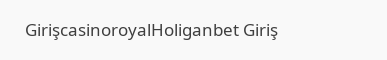GirişcasinoroyalHoliganbet Giriş